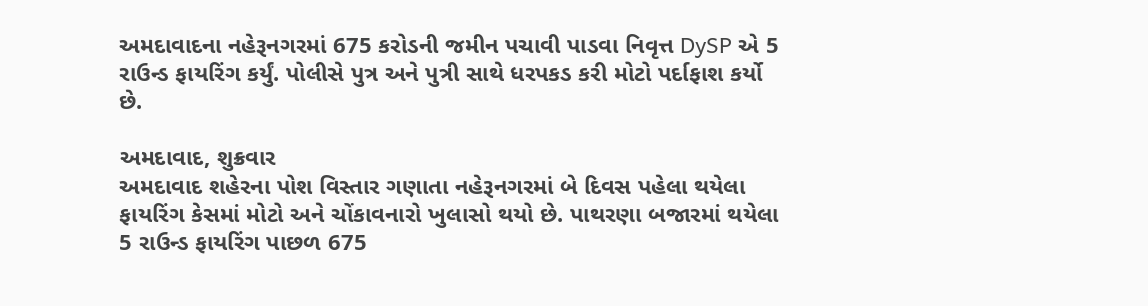અમદાવાદના નહેરૂનગરમાં 675 કરોડની જમીન પચાવી પાડવા નિવૃત્ત DySP એ 5 રાઉન્ડ ફાયરિંગ કર્યું. પોલીસે પુત્ર અને પુત્રી સાથે ધરપકડ કરી મોટો પર્દાફાશ કર્યો છે.

અમદાવાદ, શુક્રવાર
અમદાવાદ શહેરના પોશ વિસ્તાર ગણાતા નહેરૂનગરમાં બે દિવસ પહેલા થયેલા ફાયરિંગ કેસમાં મોટો અને ચોંકાવનારો ખુલાસો થયો છે. પાથરણા બજારમાં થયેલા 5 રાઉન્ડ ફાયરિંગ પાછળ 675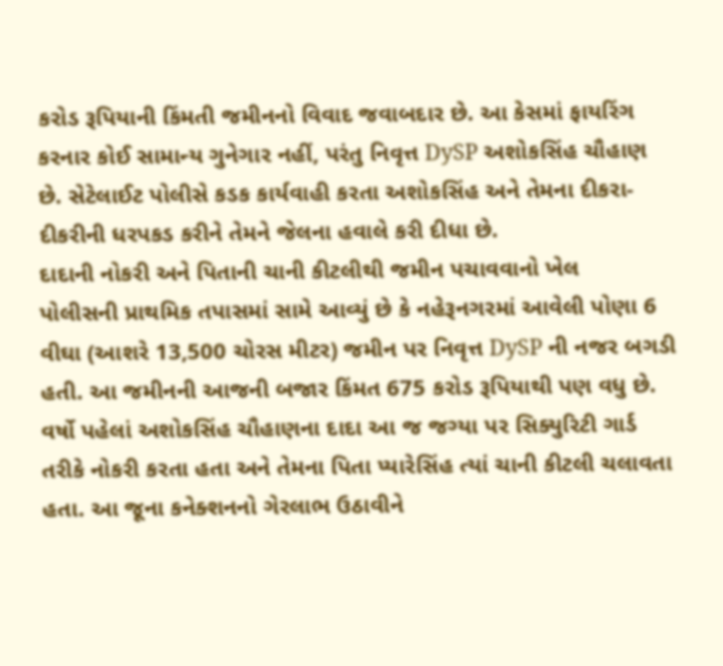કરોડ રૂપિયાની કિંમતી જમીનનો વિવાદ જવાબદાર છે. આ કેસમાં ફાયરિંગ કરનાર કોઈ સામાન્ય ગુનેગાર નહીં, પરંતુ નિવૃત્ત DySP અશોકસિંહ ચૌહાણ છે. સેટેલાઈટ પોલીસે કડક કાર્યવાહી કરતા અશોકસિંહ અને તેમના દીકરા-દીકરીની ધરપકડ કરીને તેમને જેલના હવાલે કરી દીધા છે.
દાદાની નોકરી અને પિતાની ચાની કીટલીથી જમીન પચાવવાનો ખેલ
પોલીસની પ્રાથમિક તપાસમાં સામે આવ્યું છે કે નહેરૂનગરમાં આવેલી પોણા 6 વીઘા (આશરે 13,500 ચોરસ મીટર) જમીન પર નિવૃત્ત DySP ની નજર બગડી હતી. આ જમીનની આજની બજાર કિંમત 675 કરોડ રૂપિયાથી પણ વધુ છે. વર્ષો પહેલાં અશોકસિંહ ચૌહાણના દાદા આ જ જગ્યા પર સિક્યુરિટી ગાર્ડ તરીકે નોકરી કરતા હતા અને તેમના પિતા પ્યારેસિંહ ત્યાં ચાની કીટલી ચલાવતા હતા. આ જૂના કનેક્શનનો ગેરલાભ ઉઠાવીને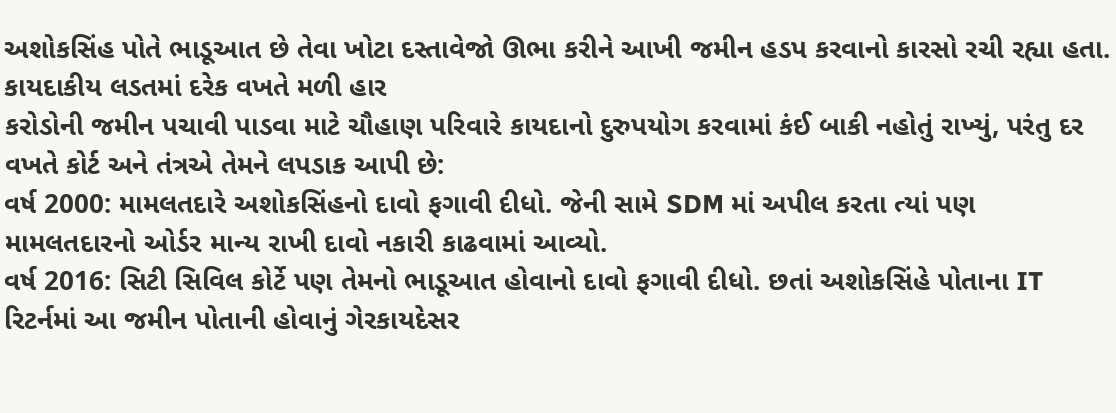અશોકસિંહ પોતે ભાડૂઆત છે તેવા ખોટા દસ્તાવેજો ઊભા કરીને આખી જમીન હડપ કરવાનો કારસો રચી રહ્યા હતા.
કાયદાકીય લડતમાં દરેક વખતે મળી હાર
કરોડોની જમીન પચાવી પાડવા માટે ચૌહાણ પરિવારે કાયદાનો દુરુપયોગ કરવામાં કંઈ બાકી નહોતું રાખ્યું, પરંતુ દર વખતે કોર્ટ અને તંત્રએ તેમને લપડાક આપી છે:
વર્ષ 2000: મામલતદારે અશોકસિંહનો દાવો ફગાવી દીધો. જેની સામે SDM માં અપીલ કરતા ત્યાં પણ મામલતદારનો ઓર્ડર માન્ય રાખી દાવો નકારી કાઢવામાં આવ્યો.
વર્ષ 2016: સિટી સિવિલ કોર્ટે પણ તેમનો ભાડૂઆત હોવાનો દાવો ફગાવી દીધો. છતાં અશોકસિંહે પોતાના IT રિટર્નમાં આ જમીન પોતાની હોવાનું ગેરકાયદેસર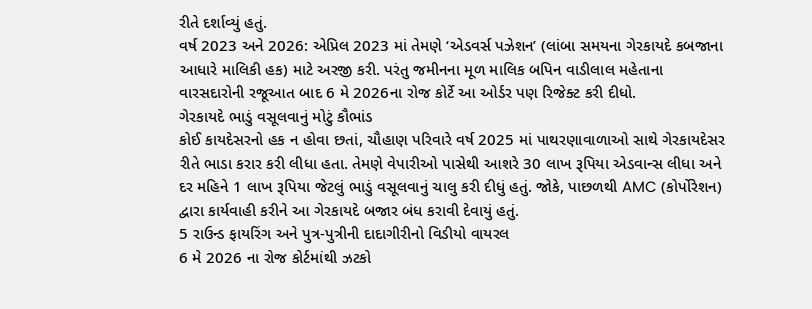રીતે દર્શાવ્યું હતું.
વર્ષ 2023 અને 2026: એપ્રિલ 2023 માં તેમણે ‘એડવર્સ પઝેશન’ (લાંબા સમયના ગેરકાયદે કબજાના આધારે માલિકી હક) માટે અરજી કરી. પરંતુ જમીનના મૂળ માલિક બપિન વાડીલાલ મહેતાના વારસદારોની રજૂઆત બાદ 6 મે 2026ના રોજ કોર્ટે આ ઓર્ડર પણ રિજેક્ટ કરી દીધો.
ગેરકાયદે ભાડું વસૂલવાનું મોટું કૌભાંડ
કોઈ કાયદેસરનો હક ન હોવા છતાં, ચૌહાણ પરિવારે વર્ષ 2025 માં પાથરણાવાળાઓ સાથે ગેરકાયદેસર રીતે ભાડા કરાર કરી લીધા હતા. તેમણે વેપારીઓ પાસેથી આશરે 30 લાખ રૂપિયા એડવાન્સ લીધા અને દર મહિને 1 લાખ રૂપિયા જેટલું ભાડું વસૂલવાનું ચાલુ કરી દીધું હતું. જોકે, પાછળથી AMC (કોર્પોરેશન) દ્વારા કાર્યવાહી કરીને આ ગેરકાયદે બજાર બંધ કરાવી દેવાયું હતું.
5 રાઉન્ડ ફાયરિંગ અને પુત્ર-પુત્રીની દાદાગીરીનો વિડીયો વાયરલ
6 મે 2026 ના રોજ કોર્ટમાંથી ઝટકો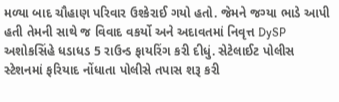મળ્યા બાદ ચૌહાણ પરિવાર ઉશ્કેરાઈ ગયો હતો. જેમને જગ્યા ભાડે આપી હતી તેમની સાથે જ વિવાદ વકર્યો અને અદાવતમાં નિવૃત્ત DySP અશોકસિંહે ધડાધડ 5 રાઉન્ડ ફાયરિંગ કરી દીધું. સેટેલાઈટ પોલીસ સ્ટેશનમાં ફરિયાદ નોંધાતા પોલીસે તપાસ શરૂ કરી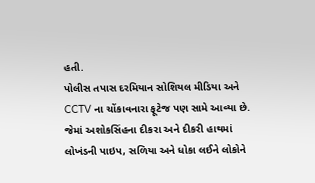હતી.
પોલીસ તપાસ દરમિયાન સોશિયલ મીડિયા અને CCTV ના ચોંકાવનારા ફૂટેજ પણ સામે આવ્યા છે. જેમાં અશોકસિંહના દીકરા અને દીકરી હાથમાં લોખંડની પાઇપ, સળિયા અને ધોકા લઈને લોકોને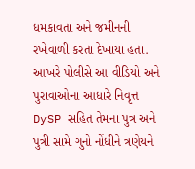ધમકાવતા અને જમીનની રખેવાળી કરતા દેખાયા હતા. આખરે પોલીસે આ વીડિયો અને પુરાવાઓના આધારે નિવૃત્ત DySP સહિત તેમના પુત્ર અને પુત્રી સામે ગુનો નોંધીને ત્રણેયને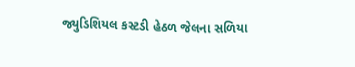જ્યુડિશિયલ કસ્ટડી હેઠળ જેલના સળિયા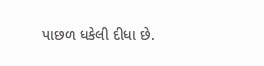પાછળ ધકેલી દીધા છે.